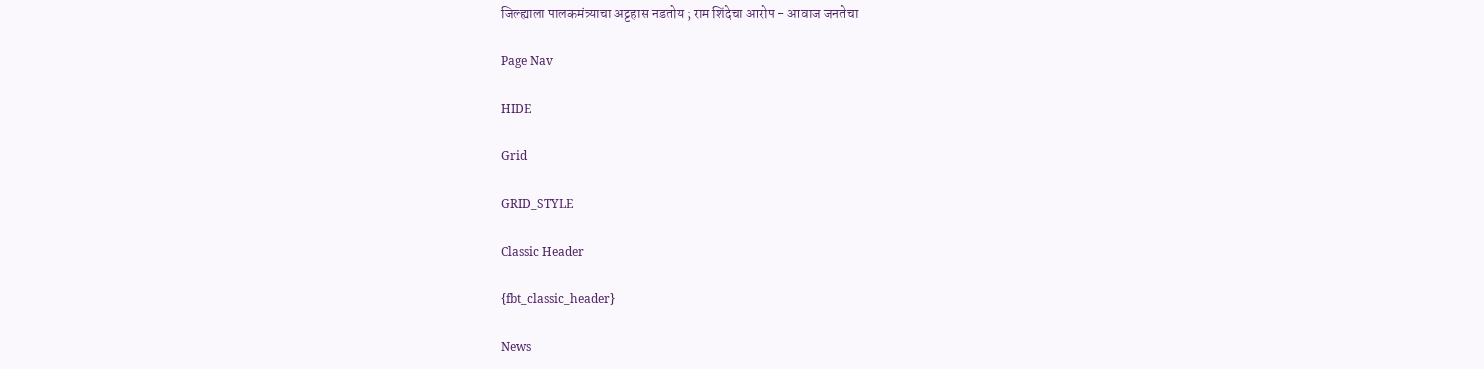जिल्ह्याला पालकमंत्र्याचा अट्टहास नडतोय ; राम शिंदेचा आरोप - आवाज जनतेचा

Page Nav

HIDE

Grid

GRID_STYLE

Classic Header

{fbt_classic_header}

News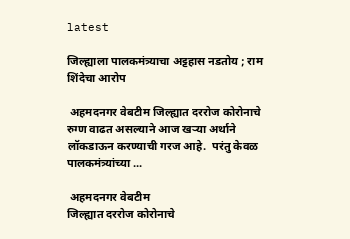latest

जिल्ह्याला पालकमंत्र्याचा अट्टहास नडतोय ; राम शिंदेचा आरोप

 अहमदनगर वेबटीम जिल्ह्यात दररोज कोरोनाचे रुग्ण वाढत असल्याने आज खर्‍या अर्थाने लॉकडाऊन करण्याची गरज आहे.  परंतु केवळ पालकमंत्र्यांच्या ...

 अहमदनगर वेबटीम
जिल्ह्यात दररोज कोरोनाचे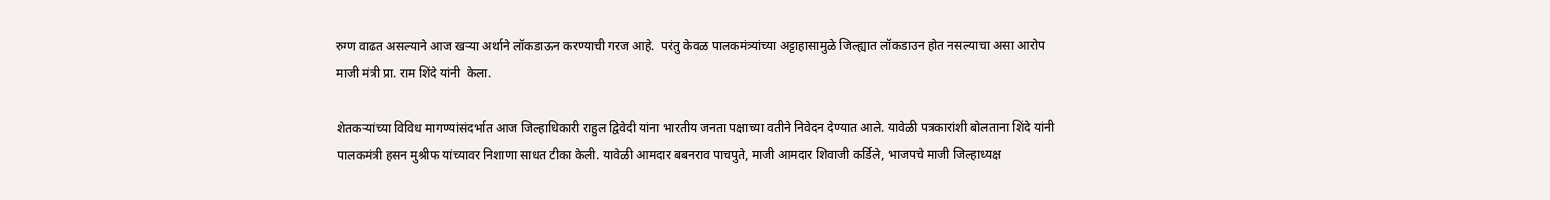रुग्ण वाढत असल्याने आज खर्‍या अर्थाने लॉकडाऊन करण्याची गरज आहे.  परंतु केवळ पालकमंत्र्यांच्या अट्टाहासामुळे जिल्ह्यात लॉकडाउन होत नसल्याचा असा आरोप  माजी मंत्री प्रा. राम शिंदे यांनी  केला.

शेतकऱ्यांच्या विविध मागण्यांसंदर्भात आज जिल्हाधिकारी राहुल द्विवेदी यांना भारतीय जनता पक्षाच्या वतीने निवेदन देण्यात आले. यावेळी पत्रकारांशी बोलताना शिंदे यांनी पालकमंत्री हसन मुश्रीफ यांच्यावर निशाणा साधत टीका केली. यावेळी आमदार बबनराव पाचपुते, माजी आमदार शिवाजी कर्डिले, भाजपचे माजी जिल्हाध्यक्ष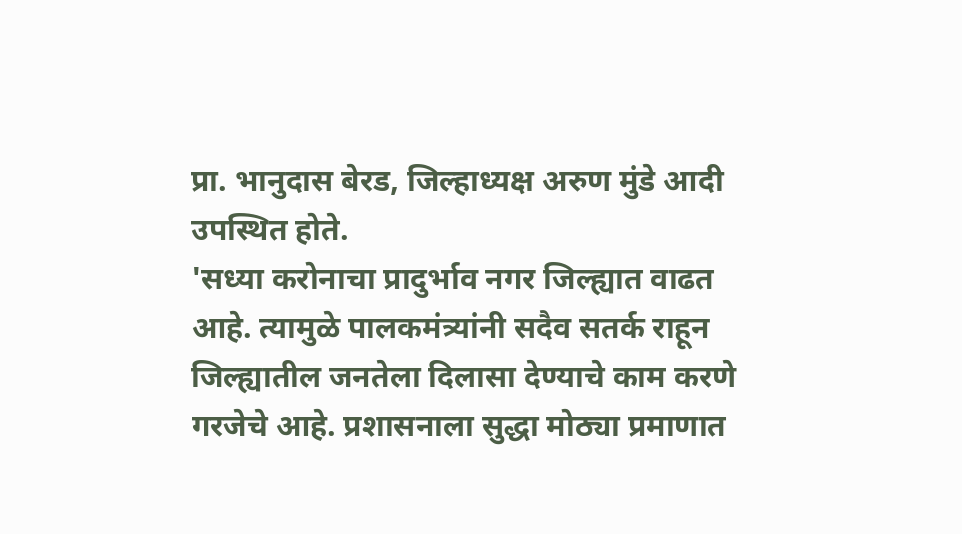प्रा. भानुदास बेरड, जिल्हाध्यक्ष अरुण मुंडे आदी उपस्थित होते.
'सध्या करोनाचा प्रादुर्भाव नगर जिल्ह्यात वाढत आहे. त्यामुळे पालकमंत्र्यांनी सदैव सतर्क राहून जिल्ह्यातील जनतेला दिलासा देण्याचे काम करणे गरजेचे आहे. प्रशासनाला सुद्धा मोठ्या प्रमाणात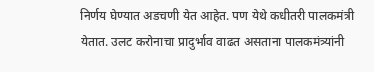निर्णय घेण्यात अडचणी येत आहेत. पण येथे कधीतरी पालकमंत्री येतात. उलट करोनाचा प्रादुर्भाव वाढत असताना पालकमंत्र्यांनी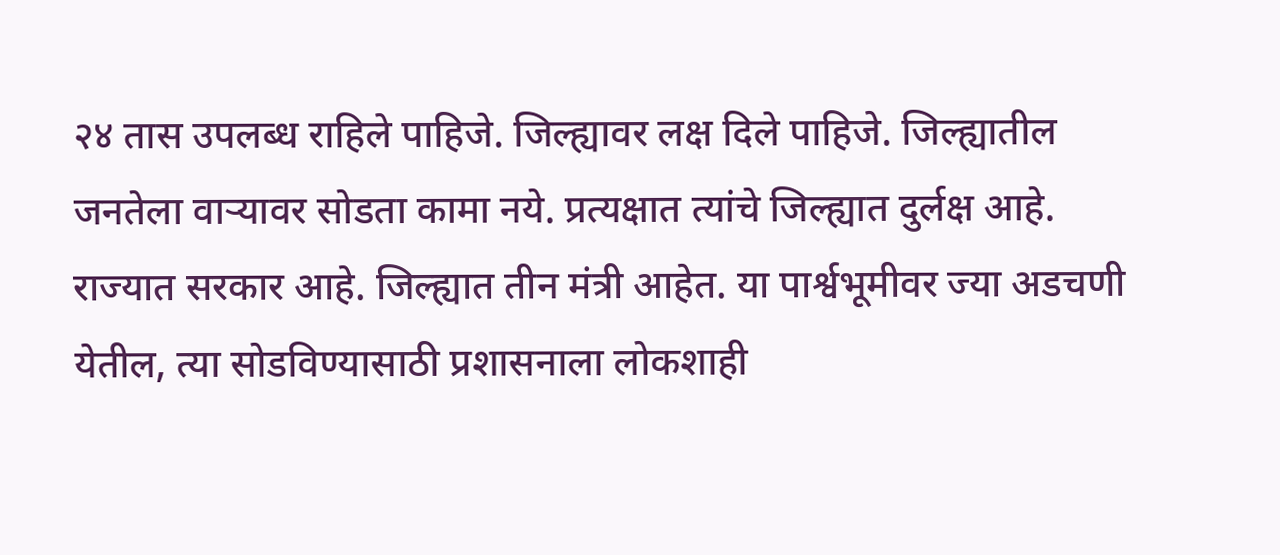२४ तास उपलब्ध राहिले पाहिजे. जिल्ह्यावर लक्ष दिले पाहिजे. जिल्ह्यातील जनतेला वाऱ्यावर सोडता कामा नये. प्रत्यक्षात त्यांचे जिल्ह्यात दुर्लक्ष आहे. राज्यात सरकार आहे. जिल्ह्यात तीन मंत्री आहेत. या पार्श्वभूमीवर ज्या अडचणी येतील, त्या सोडविण्यासाठी प्रशासनाला लोकशाही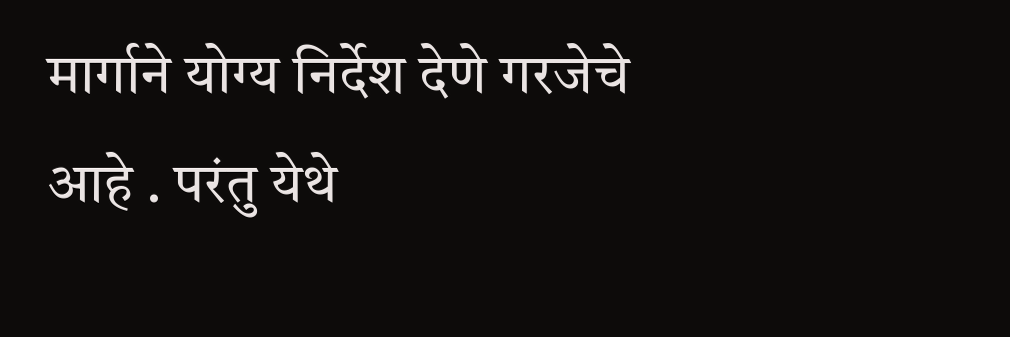मार्गाने योग्य निर्देश देणे गरजेचे आहे . परंतु येथे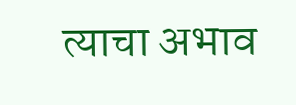त्याचा अभाव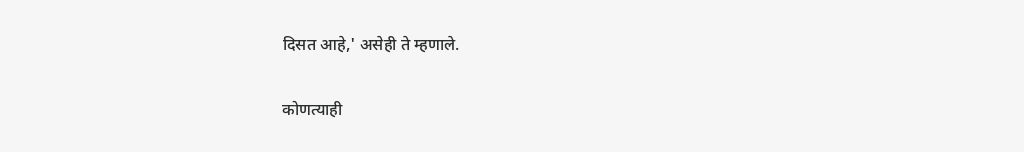दिसत आहे,' असेही ते म्हणाले.

कोणत्याही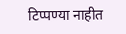टिप्पण्‍या नाहीत